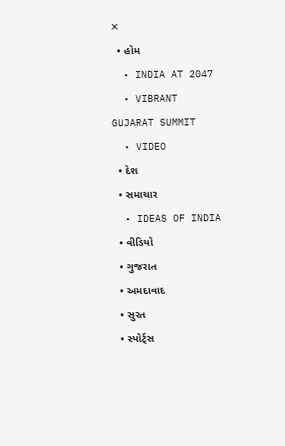✕
  • હોમ
  • INDIA AT 2047
  • VIBRANT GUJARAT SUMMIT
  • VIDEO
  • દેશ
  • સમાચાર
  • IDEAS OF INDIA
  • વીડિયો
  • ગુજરાત
  • અમદાવાદ
  • સુરત
  • સ્પોર્ટ્સ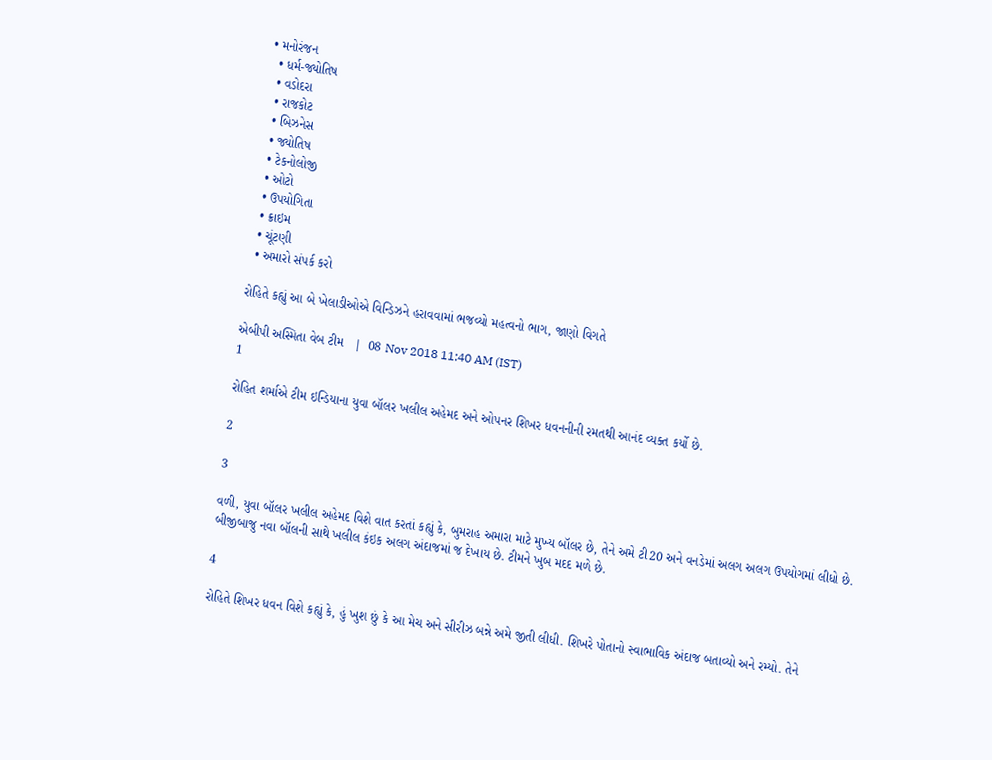• મનોરંજન
  • ધર્મ-જ્યોતિષ
  • વડોદરા
  • રાજકોટ
  • બિઝનેસ
  • જ્યોતિષ
  • ટેકનોલોજી
  • ઓટો
  • ઉપયોગિતા
  • ક્રાઇમ
  • ચૂંટણી
  • અમારો સંપર્ક કરો

રોહિતે કહ્યું આ બે ખેલાડીઓએ વિન્ડિઝને હરાવવામાં ભજવ્યો મહત્વનો ભાગ, જાણો વિગતે

એબીપી અસ્મિતા વેબ ટીમ   |  08 Nov 2018 11:40 AM (IST)
1

રોહિત શર્માએ ટીમ ઇન્ડિયાના યુવા બૉલર ખલીલ અહેમદ અને ઓપનર શિખર ધવનનીની રમતથી આનંદ વ્યક્ત કર્યો છે.

2

3

વળી, યુવા બૉલર ખલીલ અહેમદ વિશે વાત કરતાં કહ્યું કે, બુમરાહ અમારા માટે મુખ્ય બૉલર છે, તેને અમે ટી20 અને વનડેમાં અલગ અલગ ઉપયોગમાં લીધો છે. બીજીબાજુ નવા બૉલની સાથે ખલીલ કંઇક અલગ અંદાજમાં જ દેખાય છે. ટીમને ખુબ મદદ મળે છે.

4

રોહિતે શિખર ધવન વિશે કહ્યું કે, હું ખુશ છું કે આ મેચ અને સીરીઝ બન્ને અમે જીતી લીધી. શિખરે પોતાનો સ્વાભાવિક અંદાજ બતાવ્યો અને રમ્યો. તેને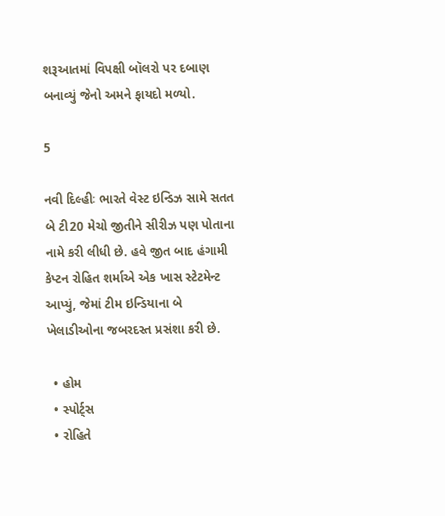શરૂઆતમાં વિપક્ષી બૉલરો પર દબાણ બનાવ્યું જેનો અમને ફાયદો મળ્યો.

5

નવી દિલ્હીઃ ભારતે વેસ્ટ ઇન્ડિઝ સામે સતત બે ટી20 મેચો જીતીને સીરીઝ પણ પોતાના નામે કરી લીધી છે. હવે જીત બાદ હંગામી કેપ્ટન રોહિત શર્માએ એક ખાસ સ્ટેટમેન્ટ આપ્યું, જેમાં ટીમ ઇન્ડિયાના બે ખેલાડીઓના જબરદસ્ત પ્રસંશા કરી છે.

  • હોમ
  • સ્પોર્ટ્સ
  • રોહિતે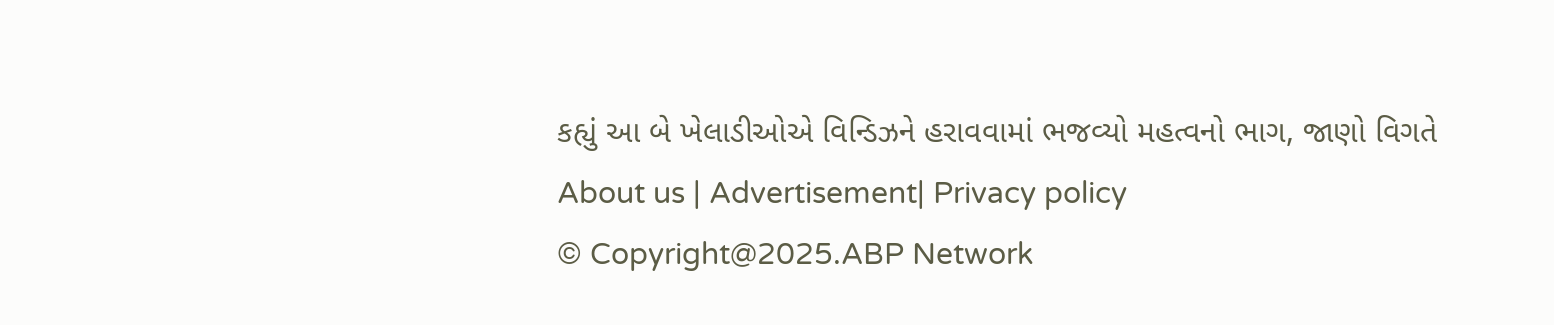કહ્યું આ બે ખેલાડીઓએ વિન્ડિઝને હરાવવામાં ભજવ્યો મહત્વનો ભાગ, જાણો વિગતે
About us | Advertisement| Privacy policy
© Copyright@2025.ABP Network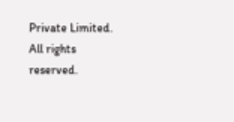Private Limited. All rights reserved.